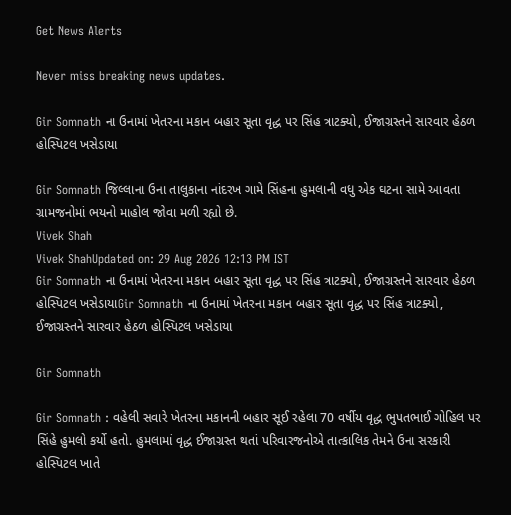Get News Alerts

Never miss breaking news updates.

Gir Somnath ના ઉનામાં ખેતરના મકાન બહાર સૂતા વૃદ્ધ પર સિંહ ત્રાટક્યો, ઈજાગ્રસ્તને સારવાર હેઠળ હોસ્પિટલ ખસેડાયા

Gir Somnath જિલ્લાના ઉના તાલુકાના નાંદરખ ગામે સિંહના હુમલાની વધુ એક ઘટના સામે આવતા ગ્રામજનોમાં ભયનો માહોલ જોવા મળી રહ્યો છે.
Vivek Shah
Vivek ShahUpdated on: 29 Aug 2026 12:13 PM IST
Gir Somnath ના ઉનામાં ખેતરના મકાન બહાર સૂતા વૃદ્ધ પર સિંહ ત્રાટક્યો, ઈજાગ્રસ્તને સારવાર હેઠળ હોસ્પિટલ ખસેડાયાGir Somnath ના ઉનામાં ખેતરના મકાન બહાર સૂતા વૃદ્ધ પર સિંહ ત્રાટક્યો, ઈજાગ્રસ્તને સારવાર હેઠળ હોસ્પિટલ ખસેડાયા

Gir Somnath

Gir Somnath : વહેલી સવારે ખેતરના મકાનની બહાર સૂઈ રહેલા 70 વર્ષીય વૃદ્ધ ભુપતભાઈ ગોહિલ પર સિંહે હુમલો કર્યો હતો. હુમલામાં વૃદ્ધ ઈજાગ્રસ્ત થતાં પરિવારજનોએ તાત્કાલિક તેમને ઉના સરકારી હોસ્પિટલ ખાતે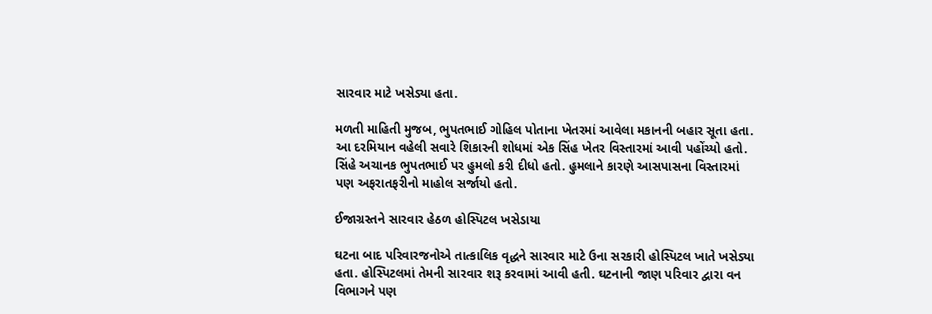સારવાર માટે ખસેડ્યા હતા.

મળતી માહિતી મુજબ, ભુપતભાઈ ગોહિલ પોતાના ખેતરમાં આવેલા મકાનની બહાર સૂતા હતા. આ દરમિયાન વહેલી સવારે શિકારની શોધમાં એક સિંહ ખેતર વિસ્તારમાં આવી પહોંચ્યો હતો. સિંહે અચાનક ભુપતભાઈ પર હુમલો કરી દીધો હતો. હુમલાને કારણે આસપાસના વિસ્તારમાં પણ અફરાતફરીનો માહોલ સર્જાયો હતો.

ઈજાગ્રસ્તને સારવાર હેઠળ હોસ્પિટલ ખસેડાયા

ઘટના બાદ પરિવારજનોએ તાત્કાલિક વૃદ્ધને સારવાર માટે ઉના સરકારી હોસ્પિટલ ખાતે ખસેડ્યા હતા. હોસ્પિટલમાં તેમની સારવાર શરૂ કરવામાં આવી હતી. ઘટનાની જાણ પરિવાર દ્વારા વન વિભાગને પણ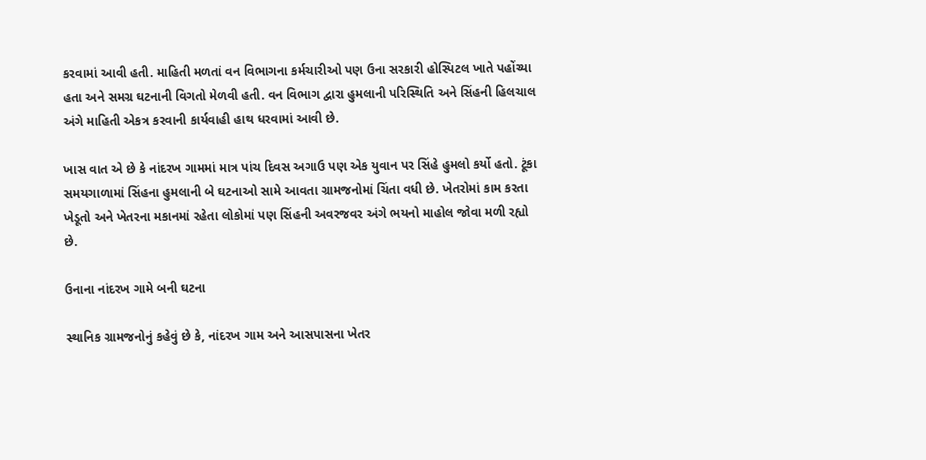કરવામાં આવી હતી. માહિતી મળતાં વન વિભાગના કર્મચારીઓ પણ ઉના સરકારી હોસ્પિટલ ખાતે પહોંચ્યા હતા અને સમગ્ર ઘટનાની વિગતો મેળવી હતી. વન વિભાગ દ્વારા હુમલાની પરિસ્થિતિ અને સિંહની હિલચાલ અંગે માહિતી એકત્ર કરવાની કાર્યવાહી હાથ ધરવામાં આવી છે.

ખાસ વાત એ છે કે નાંદરખ ગામમાં માત્ર પાંચ દિવસ અગાઉ પણ એક યુવાન પર સિંહે હુમલો કર્યો હતો. ટૂંકા સમયગાળામાં સિંહના હુમલાની બે ઘટનાઓ સામે આવતા ગ્રામજનોમાં ચિંતા વધી છે. ખેતરોમાં કામ કરતા ખેડૂતો અને ખેતરના મકાનમાં રહેતા લોકોમાં પણ સિંહની અવરજવર અંગે ભયનો માહોલ જોવા મળી રહ્યો છે.

ઉનાના નાંદરખ ગામે બની ઘટના

સ્થાનિક ગ્રામજનોનું કહેવું છે કે, નાંદરખ ગામ અને આસપાસના ખેતર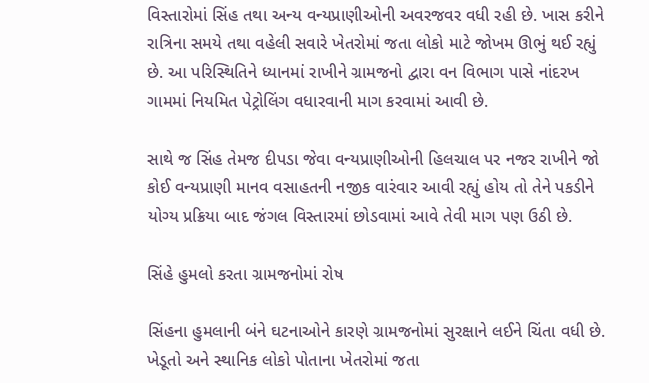વિસ્તારોમાં સિંહ તથા અન્ય વન્યપ્રાણીઓની અવરજવર વધી રહી છે. ખાસ કરીને રાત્રિના સમયે તથા વહેલી સવારે ખેતરોમાં જતા લોકો માટે જોખમ ઊભું થઈ રહ્યું છે. આ પરિસ્થિતિને ધ્યાનમાં રાખીને ગ્રામજનો દ્વારા વન વિભાગ પાસે નાંદરખ ગામમાં નિયમિત પેટ્રોલિંગ વધારવાની માગ કરવામાં આવી છે.

સાથે જ સિંહ તેમજ દીપડા જેવા વન્યપ્રાણીઓની હિલચાલ પર નજર રાખીને જો કોઈ વન્યપ્રાણી માનવ વસાહતની નજીક વારંવાર આવી રહ્યું હોય તો તેને પકડીને યોગ્ય પ્રક્રિયા બાદ જંગલ વિસ્તારમાં છોડવામાં આવે તેવી માગ પણ ઉઠી છે.

સિંહે હુમલો કરતા ગ્રામજનોમાં રોષ

સિંહના હુમલાની બંને ઘટનાઓને કારણે ગ્રામજનોમાં સુરક્ષાને લઈને ચિંતા વધી છે. ખેડૂતો અને સ્થાનિક લોકો પોતાના ખેતરોમાં જતા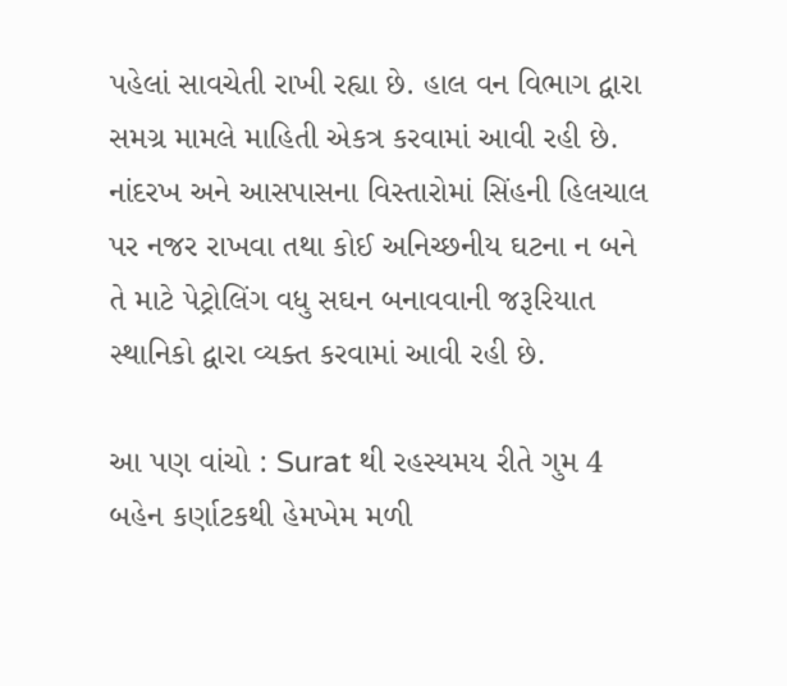પહેલાં સાવચેતી રાખી રહ્યા છે. હાલ વન વિભાગ દ્વારા સમગ્ર મામલે માહિતી એકત્ર કરવામાં આવી રહી છે. નાંદરખ અને આસપાસના વિસ્તારોમાં સિંહની હિલચાલ પર નજર રાખવા તથા કોઈ અનિચ્છનીય ઘટના ન બને તે માટે પેટ્રોલિંગ વધુ સઘન બનાવવાની જરૂરિયાત સ્થાનિકો દ્વારા વ્યક્ત કરવામાં આવી રહી છે.

આ પણ વાંચો : Surat થી રહસ્યમય રીતે ગુમ 4 બહેન કર્ણાટકથી હેમખેમ મળી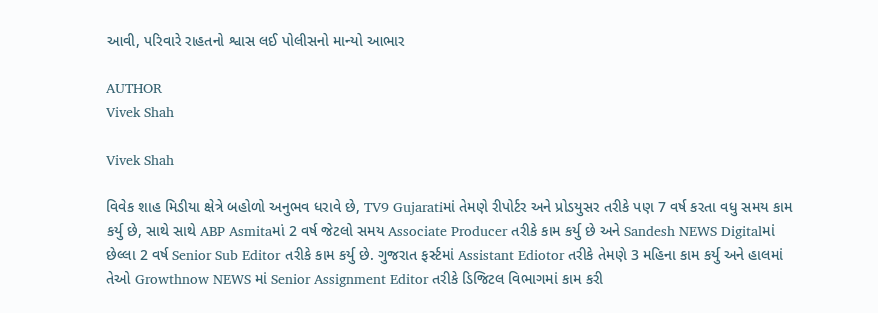આવી, પરિવારે રાહતનો શ્વાસ લઈ પોલીસનો માન્યો આભાર

AUTHOR
Vivek Shah

Vivek Shah

વિવેક શાહ મિડીયા ક્ષેત્રે બહોળો અનુભવ ધરાવે છે, TV9 Gujaratiમાં તેમણે રીપોર્ટર અને પ્રોડયુસર તરીકે પણ 7 વર્ષ કરતા વધુ સમય કામ કર્યુ છે, સાથે સાથે ABP Asmitaમાં 2 વર્ષ જેટલો સમય Associate Producer તરીકે કામ કર્યુ છે અને Sandesh NEWS Digitalમાં છેલ્લા 2 વર્ષ Senior Sub Editor તરીકે કામ કર્યુ છે. ગુજરાત ફર્સ્ટમાં Assistant Ediotor તરીકે તેમણે 3 મહિના કામ કર્યુ અને હાલમાં તેઓ Growthnow NEWS માં Senior Assignment Editor તરીકે ડિજિટલ વિભાગમાં કામ કરી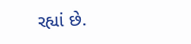રહ્યાં છે.